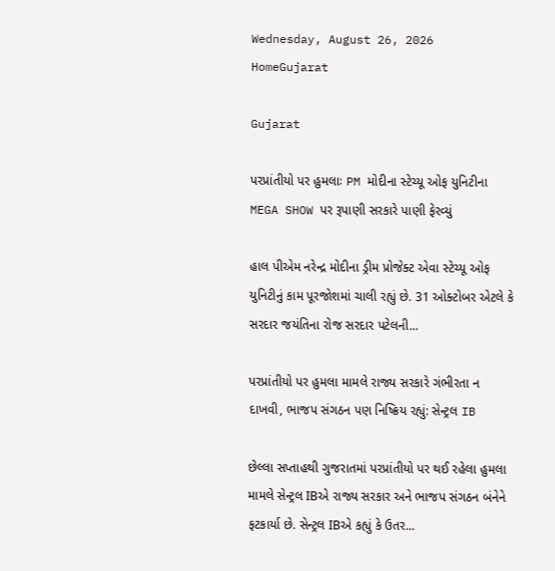Wednesday, August 26, 2026
HomeGujarat

Gujarat

પરપ્રાંતીયો પર હુમલાઃ PM મોદીના સ્ટેચ્યૂ ઓફ યુનિટીના MEGA SHOW પર રૂપાણી સરકારે પાણી ફેરવ્યું

હાલ પીએમ નરેન્દ્ર મોદીના ડ્રીમ પ્રોજેક્ટ એવા સ્ટેચ્યૂ ઓફ યુનિટીનું કામ પૂરજોશમાં ચાલી રહ્યું છે. 31 ઓક્ટોબર એટલે કે સરદાર જયંતિના રોજ સરદાર પટેલની...

પરપ્રાંતીયો પર હુમલા મામલે રાજ્ય સરકારે ગંભીરતા ન દાખવી, ભાજપ સંગઠન પણ નિષ્ક્રિય રહ્યું: સેન્ટ્રલ IB

છેલ્લા સપ્તાહથી ગુજરાતમાં પરપ્રાંતીયો પર થઈ રહેલા હુમલા મામલે સેન્ટ્રલ IBએ રાજ્ય સરકાર અને ભાજપ સંગઠન બંનેને ફટકાર્યા છે. સેન્ટ્રલ IBએ કહ્યું કે ઉતર...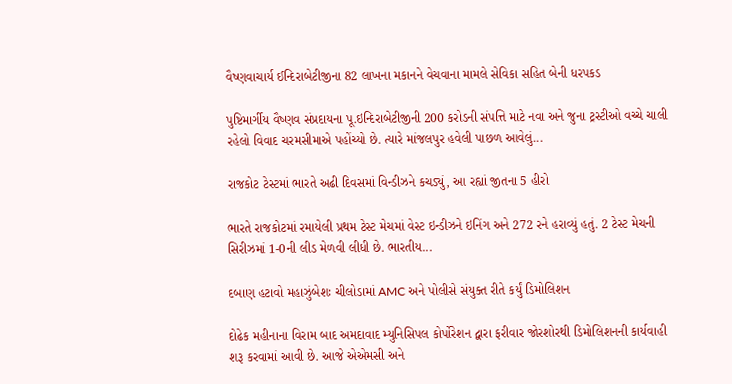વૈષ્ણવાચાર્ય ઈન્દિરાબેટીજીના 82 લાખના મકાનને વેચવાના મામલે સેવિકા સહિત બેની ધરપકડ

પુષ્ટિમાર્ગીય વૈષ્ણવ સંપ્રદાયના પૂ.ઇન્દિરાબેટીજીની 200 કરોડની સંપત્તિ માટે નવા અને જુના ટ્રસ્ટીઓ વચ્ચે ચાલી રહેલો વિવાદ ચરમસીમાએ પહોંચ્યો છે. ત્યારે માંજલપુર હવેલી પાછળ આવેલું...

રાજકોટ ટેસ્ટમાં ભારતે અઢી દિવસમાં વિન્ડીઝને કચડ્યું, આ રહ્યાં જીતના 5 હીરો

ભારતે રાજકોટમાં રમાયેલી પ્રથમ ટેસ્ટ મેચમાં વેસ્ટ ઇન્ડીઝને ઇનિંગ અને 272 રને હરાવ્યું હતું. 2 ટેસ્ટ મેચની સિરીઝમાં 1-0ની લીડ મેળવી લીધી છે. ભારતીય...

દબાણ હટાવો મહાઝુંબેશઃ ચીલોડામાં AMC અને પોલીસે સંયુક્ત રીતે કર્યું ડિમોલિશન

દોઢેક મહીનાના વિરામ બાદ અમદાવાદ મ્યુનિસિપલ કોર્પોરેશન દ્વારા ફરીવાર જોરશોરથી ડિમોલિશનની કાર્યવાહી શરૂ કરવામાં આવી છે. આજે એએમસી અને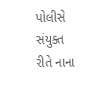પોલીસે સંયુક્ત રીતે નાના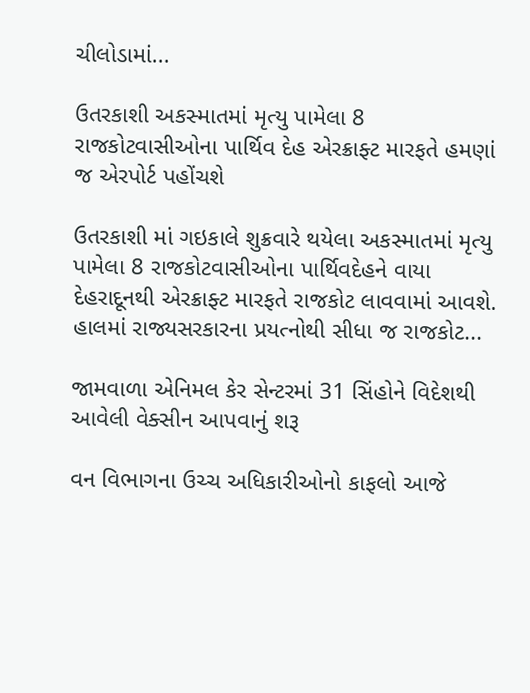ચીલોડામાં...

ઉતરકાશી અકસ્માતમાં મૃત્યુ પામેલા 8 રાજકોટવાસીઓના પાર્થિવ દેહ એરક્રાફ્ટ મારફતે હમણાં જ એરપોર્ટ પહોંચશે

ઉતરકાશી માં ગઇકાલે શુક્રવારે થયેલા અકસ્માતમાં મૃત્યુ પામેલા 8 રાજકોટવાસીઓના પાર્થિવદેહને વાયા દેહરાદૂનથી એરક્રાફ્ટ મારફતે રાજકોટ લાવવામાં આવશે. હાલમાં રાજ્યસરકારના પ્રયત્નોથી સીધા જ રાજકોટ...

જામવાળા એનિમલ કેર સેન્ટરમાં 31 સિંહોને વિદેશથી આવેલી વેક્સીન આપવાનું શરૂ

વન વિભાગના ઉચ્ચ અધિકારીઓનો કાફલો આજે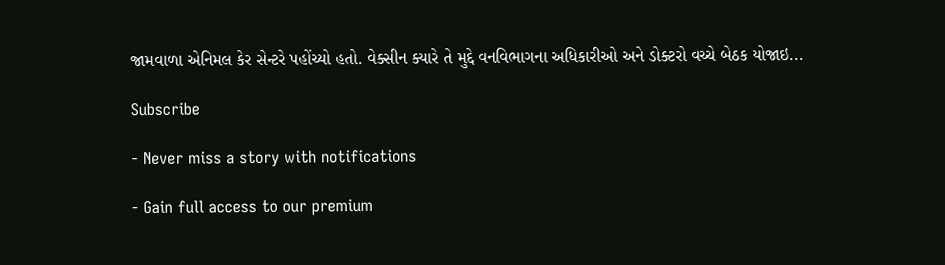જામવાળા એનિમલ કેર સેન્ટરે પહોંચ્યો હતો. વેક્સીન ક્યારે તે મુદ્દે વનવિભાગના અધિકારીઓ અને ડોક્ટરો વચ્ચે બેઠક યોજાઇ...

Subscribe

- Never miss a story with notifications

- Gain full access to our premium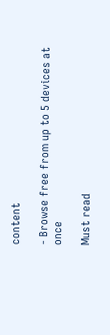content

- Browse free from up to 5 devices at once

Must read